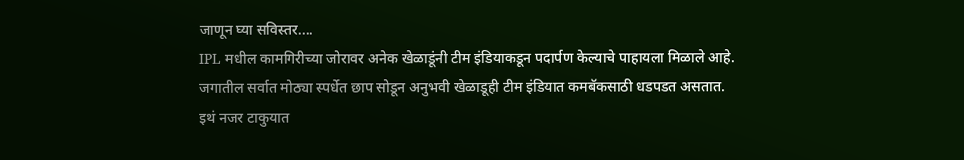जाणून घ्या सविस्तर....
IPL मधील कामगिरीच्या जोरावर अनेक खेळाडूंनी टीम इंडियाकडून पदार्पण केल्याचे पाहायला मिळाले आहे.
जगातील सर्वात मोठ्या स्पर्धेत छाप सोडून अनुभवी खेळाडूही टीम इंडियात कमबॅकसाठी धडपडत असतात.
इथं नजर टाकुयात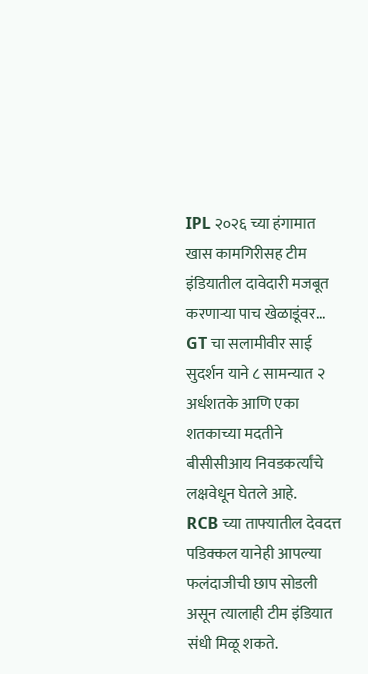IPL २०२६ च्या हंगामात खास कामगिरीसह टीम इंडियातील दावेदारी मजबूत करणाऱ्या पाच खेळाडूंवर...
GT चा सलामीवीर साई सुदर्शन याने ८ सामन्यात २ अर्धशतके आणि एका शतकाच्या मदतीने बीसीसीआय निवडकर्त्यांचे लक्षवेधून घेतले आहे.
RCB च्या ताफ्यातील देवदत्त पडिक्कल यानेही आपल्या फलंदाजीची छाप सोडली असून त्यालाही टीम इंडियात संधी मिळू शकते.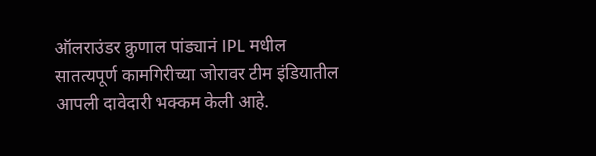ऑलराउंडर क्रुणाल पांड्यानं IPL मधील सातत्यपूर्ण कामगिरीच्या जोरावर टीम इंडियातील आपली दावेदारी भक्कम केली आहे.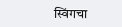स्विंगचा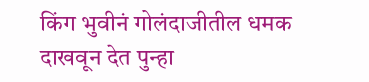किंग भुवीनं गोलंदाजीतील धमक दाखवून देत पुन्हा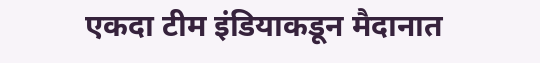एकदा टीम इंडियाकडून मैदानात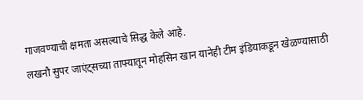गाजवण्याची क्षमता असल्याचे सिद्ध केले आहे.
लखनौ सुपर जाएंट्सच्या ताफ्यातून मोहसिन खान यानेही टीम इंडियाकडून खेळण्यासाठी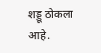शड्डू ठोकला आहे.